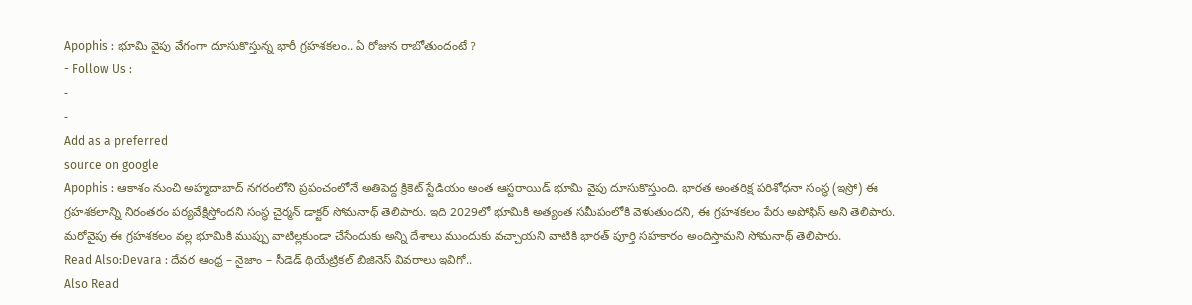Apophis : భూమి వైపు వేగంగా దూసుకొస్తున్న భారీ గ్రహశకలం.. ఏ రోజున రాబోతుందంటే ?
- Follow Us :
-
-
Add as a preferred
source on google
Apophis : ఆకాశం నుంచి అహ్మదాబాద్ నగరంలోని ప్రపంచంలోనే అతిపెద్ద క్రికెట్ స్టేడియం అంత ఆస్టరాయిడ్ భూమి వైపు దూసుకొస్తుంది. భారత అంతరిక్ష పరిశోధనా సంస్థ (ఇస్రో) ఈ గ్రహశకలాన్ని నిరంతరం పర్యవేక్షిస్తోందని సంస్థ చైర్మన్ డాక్టర్ సోమనాథ్ తెలిపారు. ఇది 2029లో భూమికి అత్యంత సమీపంలోకి వెళుతుందని, ఈ గ్రహశకలం పేరు అపోఫిస్ అని తెలిపారు. మరోవైపు ఈ గ్రహశకలం వల్ల భూమికి ముప్పు వాటిల్లకుండా చేసేందుకు అన్ని దేశాలు ముందుకు వచ్చాయని వాటికి భారత్ పూర్తి సహకారం అందిస్తామని సోమనాథ్ తెలిపారు.
Read Also:Devara : దేవర ఆంధ్ర – నైజాం – సీడెడ్ థియేట్రికల్ బిజినెస్ వివరాలు ఇవిగో..
Also Read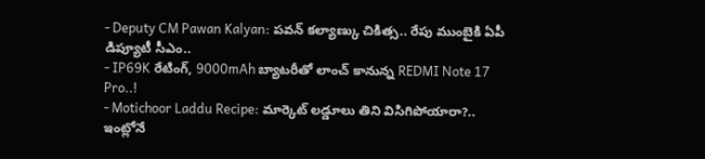- Deputy CM Pawan Kalyan: పవన్ కల్యాణ్కు చికిత్స.. రేపు ముంబైకి ఏపీ డిప్యూటీ సీఎం..
- IP69K రేటింగ్, 9000mAh బ్యాటరీతో లాంచ్ కానున్న REDMI Note 17 Pro..!
- Motichoor Laddu Recipe: మార్కెట్ లడ్డూలు తిని విసిగిపోయారా?.. ఇంట్లోనే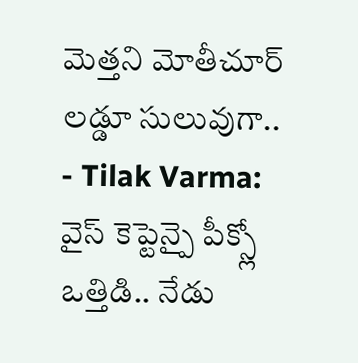మెత్తని మోతీచూర్ లడ్డూ సులువుగా..
- Tilak Varma: వైస్ కెప్టెన్పై పీక్స్లో ఒత్తిడి.. నేడు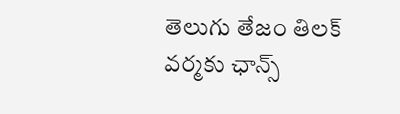తెలుగు తేజం తిలక్ వర్మకు ఛాన్స్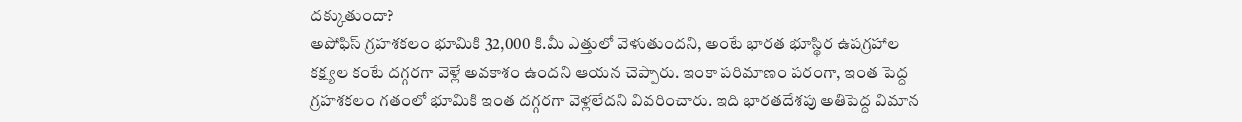దక్కుతుందా?
అపోఫిస్ గ్రహశకలం భూమికి 32,000 కి.మీ ఎత్తులో వెళుతుందని, అంటే భారత భూస్థిర ఉపగ్రహాల కక్ష్యల కంటే దగ్గరగా వెళ్లే అవకాశం ఉందని ఆయన చెప్పారు. ఇంకా పరిమాణం పరంగా, ఇంత పెద్ద గ్రహశకలం గతంలో భూమికి ఇంత దగ్గరగా వెళ్లలేదని వివరించారు. ఇది భారతదేశపు అతిపెద్ద విమాన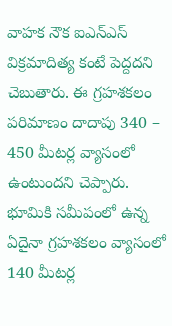వాహక నౌక ఐఎన్ఎస్ విక్రమాదిత్య కంటే పెద్దదని చెబుతారు. ఈ గ్రహశకలం పరిమాణం దాదాపు 340 – 450 మీటర్ల వ్యాసంలో ఉంటుందని చెప్పారు. భూమికి సమీపంలో ఉన్న ఏదైనా గ్రహశకలం వ్యాసంలో 140 మీటర్ల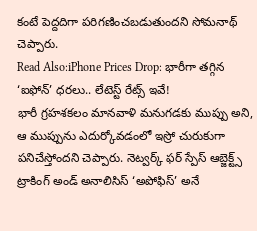కంటే పెద్దదిగా పరిగణించబడుతుందని సోమనాథ్ చెప్పారు.
Read Also:iPhone Prices Drop: భారీగా తగ్గిన ‘ఐఫోన్’ ధరలు.. లేటెస్ట్ రేట్స్ ఇవే!
భారీ గ్రహశకలం మానవాళి మనుగడకు ముప్పు అని, ఆ ముప్పును ఎదుర్కోవడంలో ఇస్రో చురుకుగా పనిచేస్తోందని చెప్పారు. నెట్వర్క్ ఫర్ స్పేస్ ఆబ్జెక్ట్స్ ట్రాకింగ్ అండ్ అనాలిసిస్ ‘అపోఫిస్’ అనే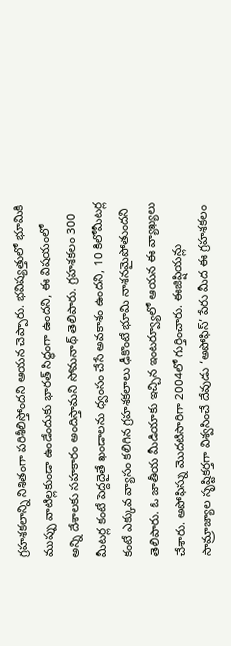గ్రహశకలాన్ని నిశితంగా పరిశీలిస్తోందని ఆయన చెప్పారు. భవిష్యత్తులో భూమికి ముప్పు వాటిల్లకుండా ఉండేందుకు భారత్ సిద్ధంగా ఉందని, ఈ విషయంలో అన్ని దేశాలకు సహకారం అందిస్తామని సోమనాథ్ తెలిపారు. గ్రహశకలం 300 మీటర్ల కంటే పెద్దదైతే ఖండాలను ధ్వంసం చేసే అవకాశం ఉందని, 10 కిలోమీటర్ల కంటే ఎక్కువ వ్యాసం కలిగిన గ్రహశకలాలు ఢీకొంటే భూమి నాశనమైపోతుందని తెలిపారు. ఓ జాతీయ మీడియాకు ఇచ్చిన ఇంటర్వ్యూలో ఆయన ఈ వ్యాఖ్యలు చేశారు. అపోఫిస్ను మొదటిసారిగా 2004లో గుర్తించారు. ఈజిప్షియన్లు సామ్రాజ్యాల సృష్టికర్తగా విశ్వసించే దేవుడు ‘అపోఫిస్’ పేరు మీద ఈ గ్రహశకలం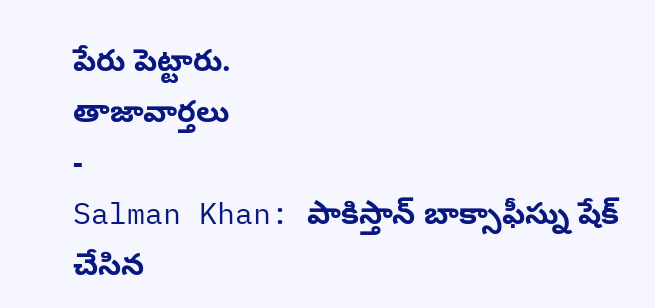పేరు పెట్టారు.
తాజావార్తలు
-
Salman Khan: పాకిస్తాన్ బాక్సాఫీస్ను షేక్ చేసిన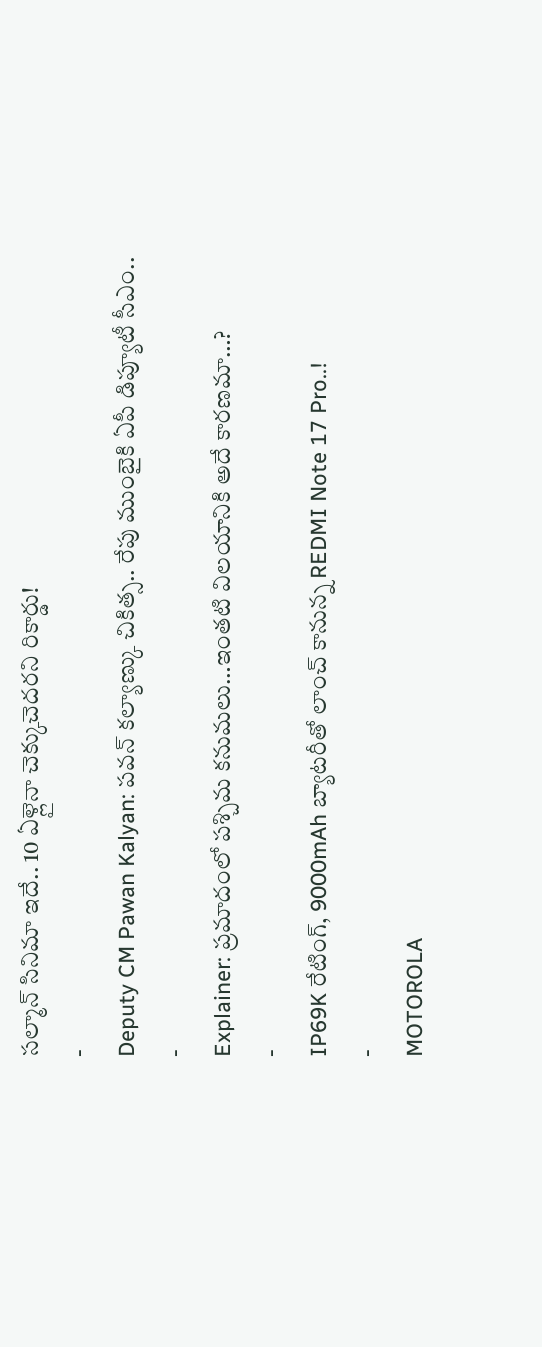సల్మాన్ సినిమా ఇదే.. 10 ఏళ్లైనా చెక్కుచెదరని రికార్డు!
-
Deputy CM Pawan Kalyan: పవన్ కల్యాణ్కు చికిత్స.. రేపు ముంబైకి ఏపీ డిప్యూటీ సీఎం..
-
Explainer: ప్రమాదంలో పశ్చిమ కనుమలు…ఇంతటి విలయానికి అదే కారణమా…?
-
IP69K రేటింగ్, 9000mAh బ్యాటరీతో లాంచ్ కానున్న REDMI Note 17 Pro..!
-
MOTOROLA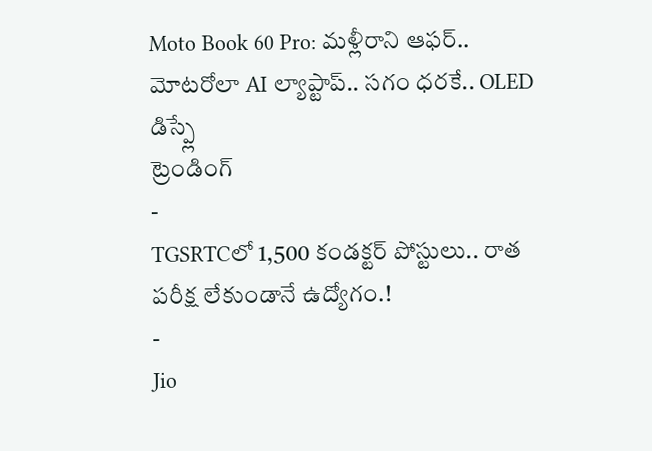Moto Book 60 Pro: మళ్లీరాని ఆఫర్.. మోటరోలా AI ల్యాప్టాప్.. సగం ధరకే.. OLED డిస్ప్లే
ట్రెండింగ్
-
TGSRTCలో 1,500 కండక్టర్ పోస్టులు.. రాత పరీక్ష లేకుండానే ఉద్యోగం.!
-
Jio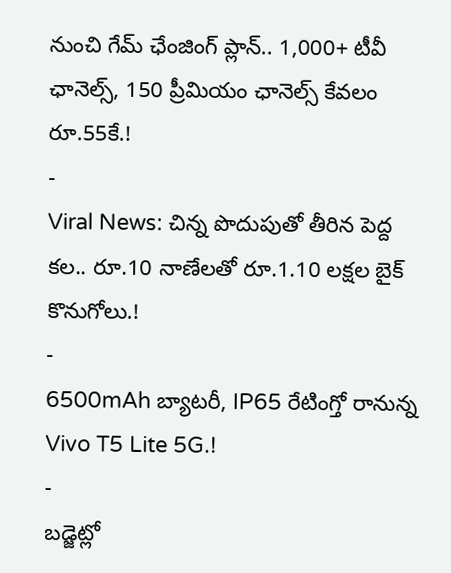నుంచి గేమ్ ఛేంజింగ్ ప్లాన్.. 1,000+ టీవీ ఛానెల్స్, 150 ప్రీమియం ఛానెల్స్ కేవలం రూ.55కే.!
-
Viral News: చిన్న పొదుపుతో తీరిన పెద్ద కల.. రూ.10 నాణేలతో రూ.1.10 లక్షల బైక్ కొనుగోలు.!
-
6500mAh బ్యాటరీ, IP65 రేటింగ్తో రానున్న Vivo T5 Lite 5G.!
-
బడ్జెట్లో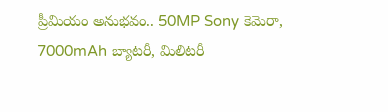ప్రీమియం అనుభవం.. 50MP Sony కెమెరా, 7000mAh బ్యాటరీ, మిలిటరీ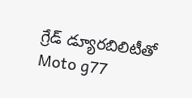గ్రేడ్ డ్యూరబిలిటీతో Moto g77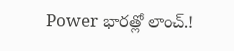Power భారత్లో లాంచ్.!